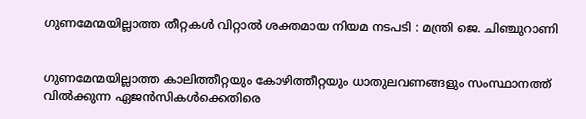ഗുണമേന്മയില്ലാത്ത തീറ്റകള്‍ വിറ്റാല്‍ ശക്തമായ നിയമ നടപടി : മന്ത്രി ജെ. ചിഞ്ചുറാണി


ഗുണമേന്മയില്ലാത്ത കാലിത്തീറ്റയും കോഴിത്തീറ്റയും ധാതുലവണങ്ങളും സംസ്ഥാനത്ത് വില്‍ക്കുന്ന ഏജൻസികള്‍ക്കെതിരെ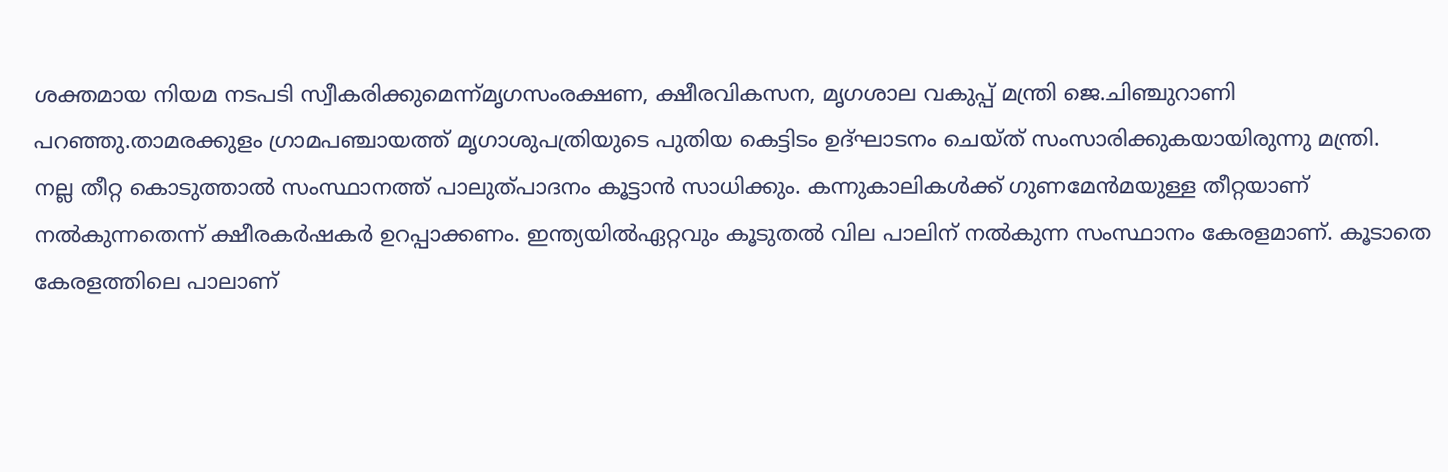ശക്തമായ നിയമ നടപടി സ്വീകരിക്കുമെന്ന്മൃഗസംരക്ഷണ, ക്ഷീരവികസന, മൃഗശാല വകുപ്പ് മന്ത്രി ജെ.ചിഞ്ചുറാണി പറഞ്ഞു.താമരക്കുളം ഗ്രാമപഞ്ചായത്ത് മൃഗാശുപത്രിയുടെ പുതിയ കെട്ടിടം ഉദ്ഘാടനം ചെയ്ത് സംസാരിക്കുകയായിരുന്നു മന്ത്രി.
നല്ല തീറ്റ കൊടുത്താല്‍ സംസ്ഥാനത്ത് പാലുത്പാദനം കൂട്ടാൻ സാധിക്കും. കന്നുകാലികള്‍ക്ക് ഗുണമേൻമയുള്ള തീറ്റയാണ് നല്‍കുന്നതെന്ന് ക്ഷീരകർഷകർ ഉറപ്പാക്കണം. ഇന്ത്യയില്‍ഏറ്റവും കൂടുതല്‍ വില പാലിന് നല്‍കുന്ന സംസ്ഥാനം കേരളമാണ്. കൂടാതെ കേരളത്തിലെ പാലാണ്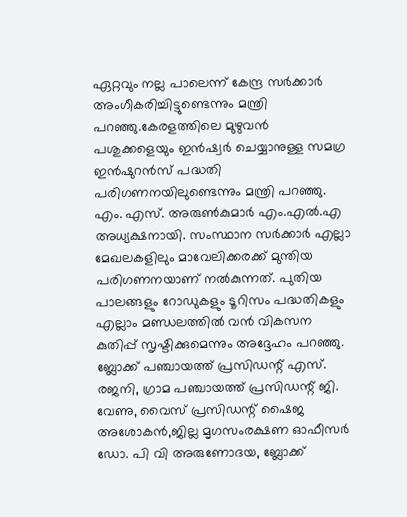ഏറ്റവും നല്ല പാലെന്ന് കേന്ദ്ര സർക്കാർ അംഗീകരിച്ചിട്ടുണ്ടെന്നും മന്ത്രി പറഞ്ഞു.കേരളത്തിലെ മുഴുവൻ പശുക്കളെയും ഇൻഷ്വർ ചെയ്യാനുള്ള സമഗ്ര ഇൻഷുറൻസ് പദ്ധതി പരിഗണനയിലുണ്ടെന്നും മന്ത്രി പറഞ്ഞു.
എം. എസ്. അരുണ്‍കുമാർ എം.എല്‍.എ അധ്യക്ഷനായി. സംസ്ഥാന സർക്കാർ എല്ലാ മേഖലകളിലും മാവേലിക്കരക്ക് മുന്തിയ പരിഗണനയാണ് നല്‍കുന്നത്. പുതിയ പാലങ്ങളും റോഡുകളും ടൂറിസം പദ്ധതികളും എല്ലാം മണ്ഡലത്തില്‍ വൻ വികസന കുതിപ്പ് സൃഷ്ടിക്കുമെന്നും അദ്ദേഹം പറഞ്ഞു.
ബ്ലോക്ക് പഞ്ചായത്ത് പ്രസിഡന്റ് എസ്. രജനി, ഗ്രാമ പഞ്ചായത്ത് പ്രസിഡന്റ് ജി. വേണു, വൈസ് പ്രസിഡന്റ് ഷൈജ അശോകൻ,ജില്ല മൃഗസംരക്ഷണ ഓഫീസർ ഡോ. പി വി അരുണോദയ, ബ്ലോക്ക്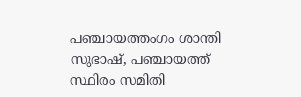പഞ്ചായത്തംഗം ശാന്തി സുഭാഷ്, പഞ്ചായത്ത് സ്ഥിരം സമിതി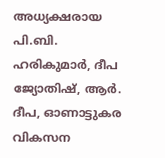അധ്യക്ഷരായ പി.ബി. ഹരികുമാർ, ദീപ ജ്യോതിഷ്, ആർ. ദീപ, ഓണാട്ടുകര വികസന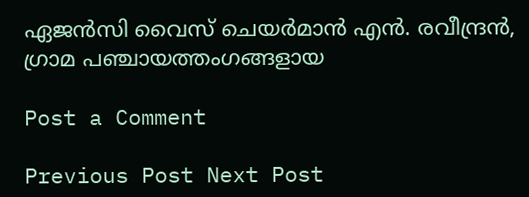ഏജൻസി വൈസ് ചെയർമാൻ എൻ. രവീന്ദ്രൻ, ഗ്രാമ പഞ്ചായത്തംഗങ്ങളായ

Post a Comment

Previous Post Next Post